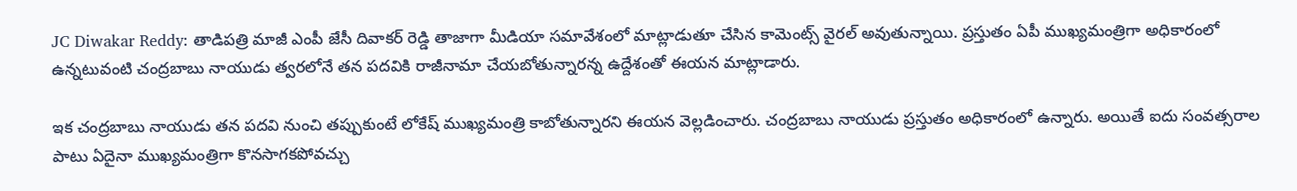JC Diwakar Reddy: తాడిపత్రి మాజీ ఎంపీ జేసీ దివాకర్ రెడ్డి తాజాగా మీడియా సమావేశంలో మాట్లాడుతూ చేసిన కామెంట్స్ వైరల్ అవుతున్నాయి. ప్రస్తుతం ఏపీ ముఖ్యమంత్రిగా అధికారంలో ఉన్నటువంటి చంద్రబాబు నాయుడు త్వరలోనే తన పదవికి రాజీనామా చేయబోతున్నారన్న ఉద్దేశంతో ఈయన మాట్లాడారు.

ఇక చంద్రబాబు నాయుడు తన పదవి నుంచి తప్పుకుంటే లోకేష్ ముఖ్యమంత్రి కాబోతున్నారని ఈయన వెల్లడించారు. చంద్రబాబు నాయుడు ప్రస్తుతం అధికారంలో ఉన్నారు. అయితే ఐదు సంవత్సరాల పాటు ఏదైనా ముఖ్యమంత్రిగా కొనసాగకపోవచ్చు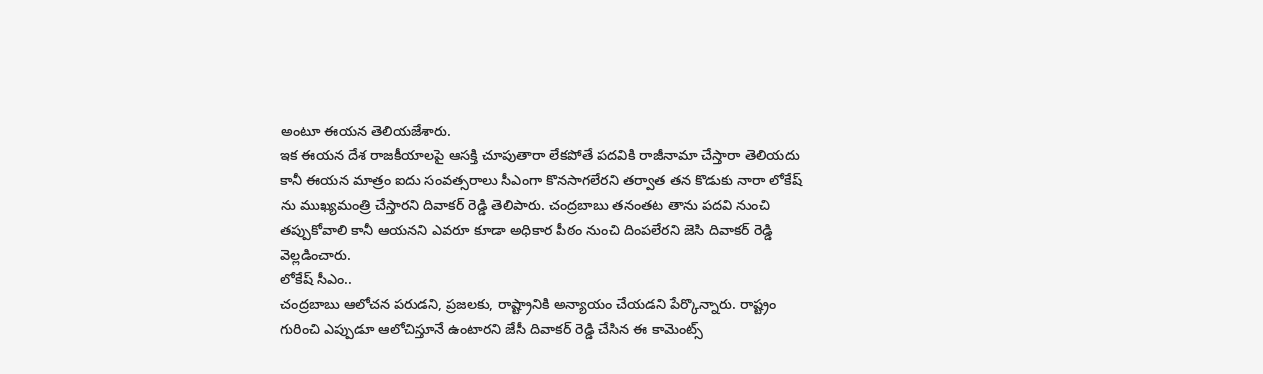అంటూ ఈయన తెలియజేశారు.
ఇక ఈయన దేశ రాజకీయాలపై ఆసక్తి చూపుతారా లేకపోతే పదవికి రాజీనామా చేస్తారా తెలియదు కానీ ఈయన మాత్రం ఐదు సంవత్సరాలు సీఎంగా కొనసాగలేరని తర్వాత తన కొడుకు నారా లోకేష్ ను ముఖ్యమంత్రి చేస్తారని దివాకర్ రెడ్డి తెలిపారు. చంద్రబాబు తనంతట తాను పదవి నుంచి తప్పుకోవాలి కానీ ఆయనని ఎవరూ కూడా అధికార పీఠం నుంచి దింపలేరని జెసి దివాకర్ రెడ్డి వెల్లడించారు.
లోకేష్ సీఎం..
చంద్రబాబు ఆలోచన పరుడని, ప్రజలకు, రాష్ట్రానికి అన్యాయం చేయడని పేర్కొన్నారు. రాష్ట్రం గురించి ఎప్పుడూ ఆలోచిస్తూనే ఉంటారని జేసీ దివాకర్ రెడ్డి చేసిన ఈ కామెంట్స్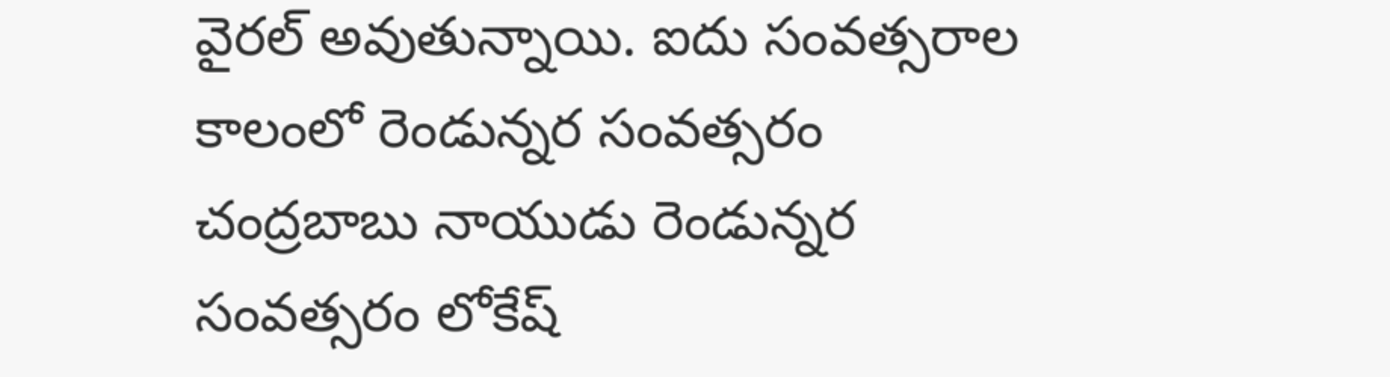వైరల్ అవుతున్నాయి. ఐదు సంవత్సరాల కాలంలో రెండున్నర సంవత్సరం చంద్రబాబు నాయుడు రెండున్నర సంవత్సరం లోకేష్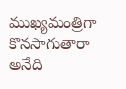ముఖ్యమంత్రిగా కొనసాగుతారా అనేది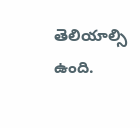తెలియాల్సి ఉంది.